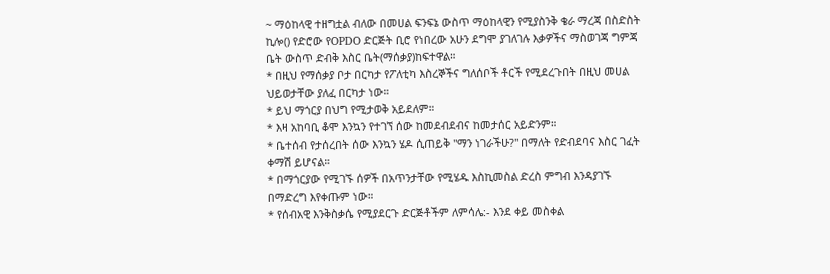~ ማዕከላዊ ተዘግቷል ብለው በመሀል ፍንፍኔ ውስጥ ማዕከላዊን የሚያስንቅ ቄራ ማረጃ በስድስት ኪሎ() የድሮው የOPDO ድርጅት ቢሮ የነበረው አሁን ደግሞ ያገለገሉ እቃዎችና ማስወገጃ ግምጃ ቤት ውስጥ ድብቅ እስር ቤት(ማሰቃያ)ከፍተዋል።
* በዚህ የማሰቃያ ቦታ በርካታ የፖለቲካ እስረኞችና ግለሰቦች ቶርች የሚደረጉበት በዚህ መሀል ህይወታቸው ያለፈ በርካታ ነው።
* ይህ ማጎርያ በህግ የሚታወቅ አይደለም።
* እዛ አከባቢ ቆሞ እንኳን የተገኘ ሰው ከመደብደብና ከመታሰር አይድንም።
* ቤተሰብ የታሰረበት ሰው እንኳን ሄዶ ሲጠይቅ "ማን ነገራችሁ?" በማለት የድብደባና እስር ገፈት ቀማሽ ይሆናል።
* በማጎርያው የሚገኙ ሰዎች በአጥንታቸው የሚሄዱ እስኪመስል ድረስ ምግብ እንዳያገኙ በማድረግ እየቀጡም ነው።
* የሰብአዊ እንቅስቃሴ የሚያደርጉ ድርጅቶችም ለምሳሌ:- እንደ ቀይ መስቀል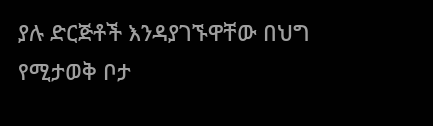ያሉ ድርጅቶች እንዳያገኙዋቸው በህግ የሚታወቅ ቦታ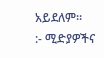አይደለም።
:- ሚድያዎችና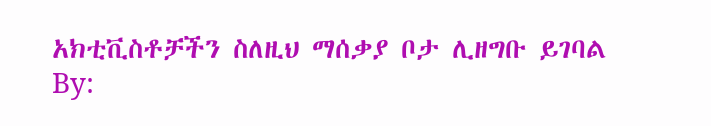አክቲቪስቶቻችን ስለዚህ ማሰቃያ ቦታ ሊዘግቡ ይገባል
By: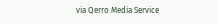via Qerro Media Service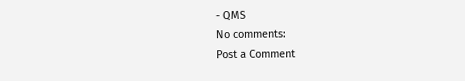- QMS
No comments:
Post a Comment